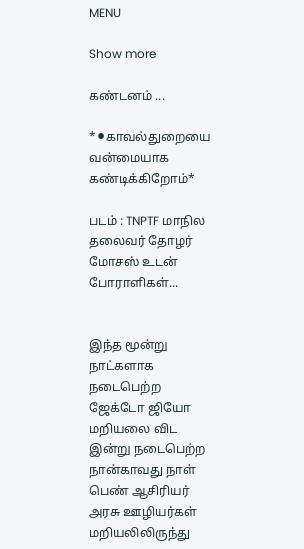MENU

Show more

கண்டனம் ...

*⚫காவல்துறையை வன்மையாக கண்டிக்கிறோம்*

படம் : TNPTF மாநில தலைவர் தோழர் மோசஸ் உடன் போராளிகள்...


இந்த மூன்று நாட்களாக நடைபெற்ற ஜேக்டோ ஜியோ மறியலை விட இன்று நடைபெற்ற நான்காவது நாள் பெண் ஆசிரியர் அரசு ஊழியர்கள் மறியலிலிருந்து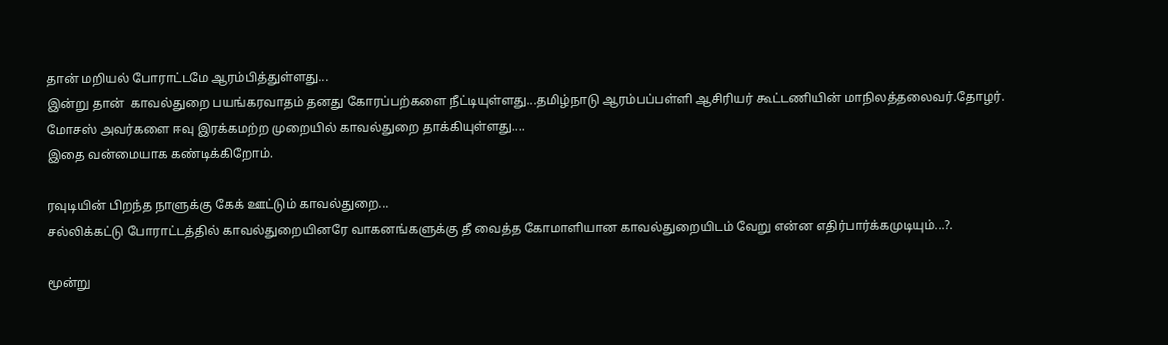தான் மறியல் போராட்டமே ஆரம்பித்துள்ளது...
இன்று தான்  காவல்துறை பயங்கரவாதம் தனது கோரப்பற்களை நீட்டியுள்ளது...தமிழ்நாடு ஆரம்பப்பள்ளி ஆசிரியர் கூட்டணியின் மாநிலத்தலைவர்.தோழர். மோசஸ் அவர்களை ஈவு இரக்கமற்ற முறையில் காவல்துறை தாக்கியுள்ளது....
இதை வன்மையாக கண்டிக்கிறோம்.

ரவுடியின் பிறந்த நாளுக்கு கேக் ஊட்டும் காவல்துறை...
சல்லிக்கட்டு போராட்டத்தில் காவல்துறையினரே வாகனங்களுக்கு தீ வைத்த கோமாளியான காவல்துறையிடம் வேறு என்ன எதிர்பார்க்கமுடியும்...?.

மூன்று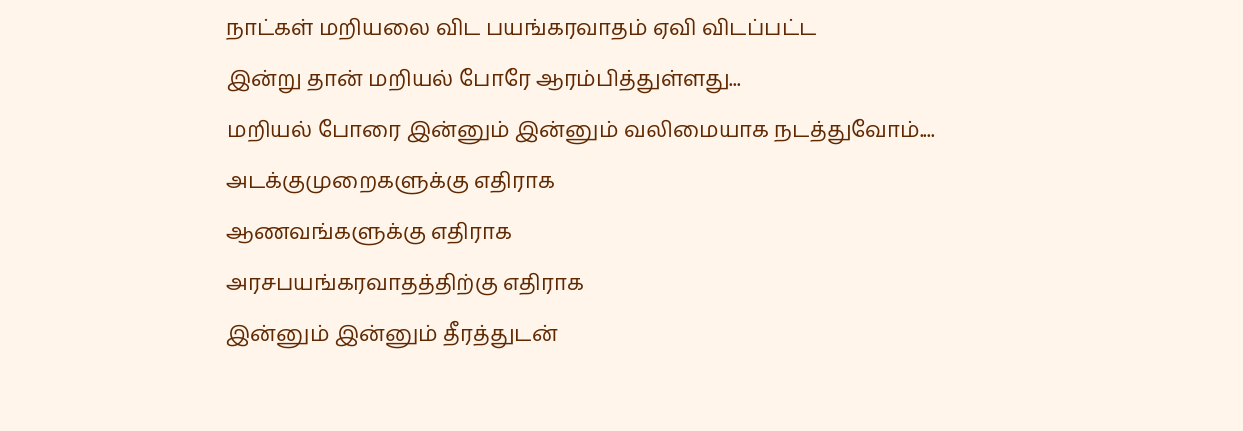நாட்கள் மறியலை விட பயங்கரவாதம் ஏவி விடப்பட்ட
இன்று தான் மறியல் போரே ஆரம்பித்துள்ளது...
மறியல் போரை இன்னும் இன்னும் வலிமையாக நடத்துவோம்....
அடக்குமுறைகளுக்கு எதிராக
ஆணவங்களுக்கு எதிராக
அரசபயங்கரவாதத்திற்கு எதிராக
இன்னும் இன்னும் தீரத்துடன்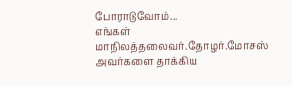போராடுவோம்...
எங்கள் மாநிலத்தலைவர்.தோழர்.மோசஸ் அவர்களை தாக்கிய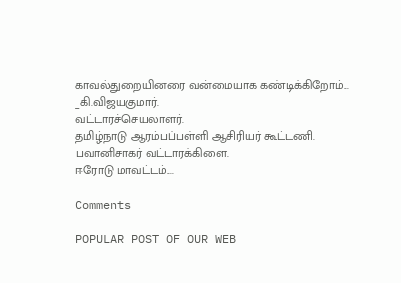காவல்துறையினரை வன்மையாக கண்டிக்கிறோம்...
_கி.விஜயகுமார்.
வட்டாரச்செயலாளர்.
தமிழ்நாடு ஆரம்பப்பள்ளி ஆசிரியர் கூட்டணி.
பவானிசாகர் வட்டாரக்கிளை.
ஈரோடு மாவட்டம்....

Comments

POPULAR POST OF OUR WEB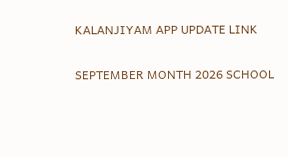KALANJIYAM APP UPDATE LINK

SEPTEMBER MONTH 2026 SCHOOL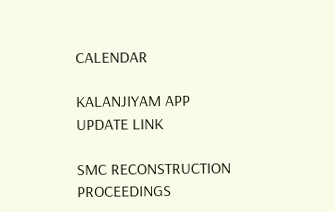CALENDAR

KALANJIYAM APP UPDATE LINK

SMC RECONSTRUCTION PROCEEDINGS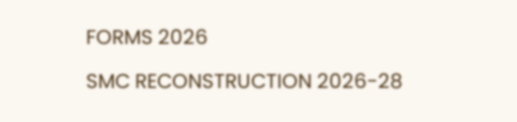FORMS 2026

SMC RECONSTRUCTION 2026-28